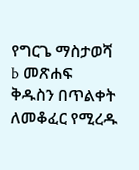የግርጌ ማስታወሻ b መጽሐፍ ቅዱስን በጥልቀት ለመቆፈር የሚረዱ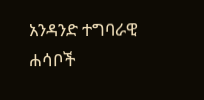አንዳንድ ተግባራዊ ሐሳቦች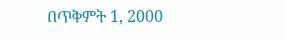በጥቅምት 1, 2000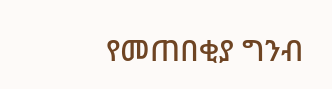የመጠበቂያ ግንብ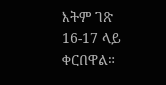እትም ገጽ 16-17 ላይ ቀርበዋል።